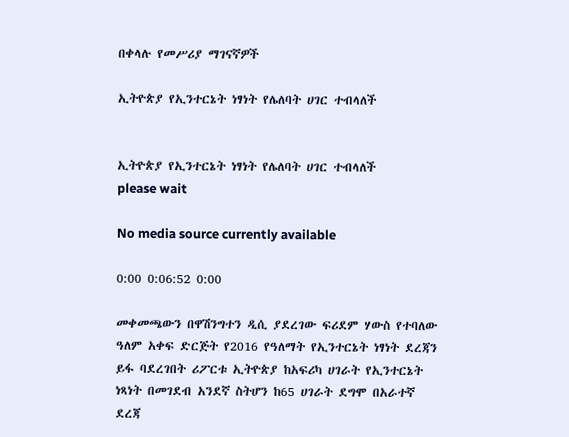በቀላሉ የመሥሪያ ማገናኛዎች

ኢትዮጵያ የኢንተርኔት ነፃነት የሌለባት ሀገር ተብላለች


ኢትዮጵያ የኢንተርኔት ነፃነት የሌለባት ሀገር ተብላለች
please wait

No media source currently available

0:00 0:06:52 0:00

መቀመጫውን በዋሽንግተን ዲሲ ያደረገው ፍሪደም ሃውስ የተባለው ዓለም አቀፍ ድርጅት የ2016 የዓለማት የኢንተርኔት ነፃነት ደረጃን ይፋ ባደረገበት ሪፖርቱ ኢትዮጵያ ከአፍሪካ ሀገራት የኢንተርኔት ነጻነት በመገደብ አንደኛ ስትሆን ከ65 ሀገራት ደግሞ በአራተኛ ደረጃ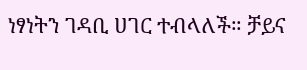ነፃነትን ገዳቢ ሀገር ተብላለች። ቻይና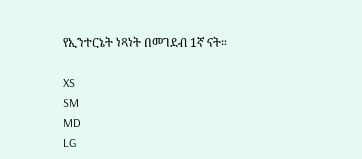የኢንተርኔት ነጻነት በመገደብ 1ኛ ናት።

XS
SM
MD
LG